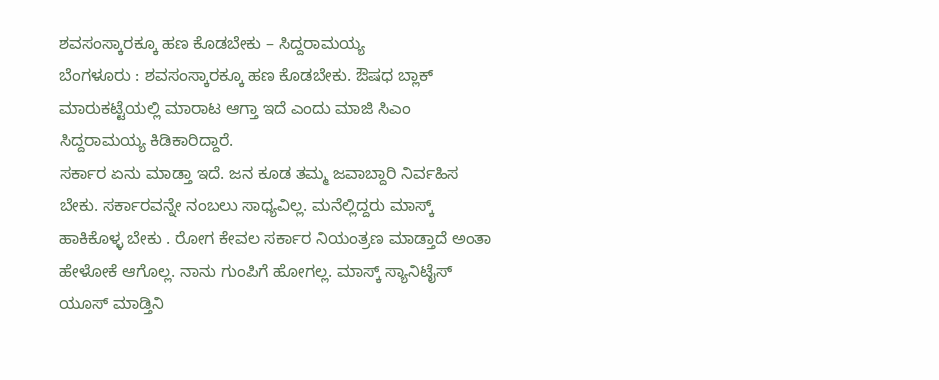ಶವಸಂಸ್ಕಾರಕ್ಕೂ ಹಣ ಕೊಡಬೇಕು – ಸಿದ್ದರಾಮಯ್ಯ
ಬೆಂಗಳೂರು : ಶವಸಂಸ್ಕಾರಕ್ಕೂ ಹಣ ಕೊಡಬೇಕು. ಔಷಧ ಬ್ಲಾಕ್ ಮಾರುಕಟ್ಟೆಯಲ್ಲಿ ಮಾರಾಟ ಆಗ್ತಾ ಇದೆ ಎಂದು ಮಾಜಿ ಸಿಎಂ ಸಿದ್ದರಾಮಯ್ಯ ಕಿಡಿಕಾರಿದ್ದಾರೆ.
ಸರ್ಕಾರ ಏನು ಮಾಡ್ತಾ ಇದೆ. ಜನ ಕೂಡ ತಮ್ಮ ಜವಾಬ್ದಾರಿ ನಿರ್ವಹಿಸ ಬೇಕು. ಸರ್ಕಾರವನ್ನೇ ನಂಬಲು ಸಾಧ್ಯವಿಲ್ಲ. ಮನೆಲ್ಲಿದ್ದರು ಮಾಸ್ಕ್ ಹಾಕಿಕೊಳ್ಳ ಬೇಕು . ರೋಗ ಕೇವಲ ಸರ್ಕಾರ ನಿಯಂತ್ರಣ ಮಾಡ್ತಾದೆ ಅಂತಾ ಹೇಳೋಕೆ ಆಗೊಲ್ಲ. ನಾನು ಗುಂಪಿಗೆ ಹೋಗಲ್ಲ. ಮಾಸ್ಕ್ ಸ್ಯಾನಿಟೈಸ್ ಯೂಸ್ ಮಾಡ್ತಿನಿ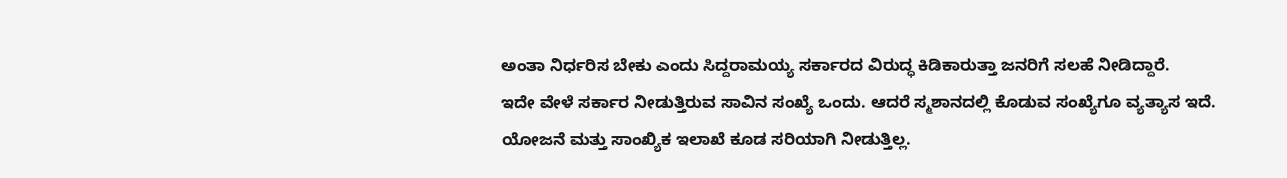ಅಂತಾ ನಿರ್ಧರಿಸ ಬೇಕು ಎಂದು ಸಿದ್ದರಾಮಯ್ಯ ಸರ್ಕಾರದ ವಿರುದ್ಧ ಕಿಡಿಕಾರುತ್ತಾ ಜನರಿಗೆ ಸಲಹೆ ನೀಡಿದ್ದಾರೆ.
ಇದೇ ವೇಳೆ ಸರ್ಕಾರ ನೀಡುತ್ತಿರುವ ಸಾವಿನ ಸಂಖ್ಯೆ ಒಂದು. ಆದರೆ ಸ್ಮಶಾನದಲ್ಲಿ ಕೊಡುವ ಸಂಖ್ಯೆಗೂ ವ್ಯತ್ಯಾಸ ಇದೆ. ಯೋಜನೆ ಮತ್ತು ಸಾಂಖ್ಯಿಕ ಇಲಾಖೆ ಕೂಡ ಸರಿಯಾಗಿ ನೀಡುತ್ತಿಲ್ಲ.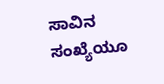ಸಾವಿನ ಸಂಖ್ಯೆಯೂ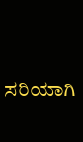ಸರಿಯಾಗಿ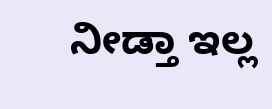ನೀಡ್ತಾ ಇಲ್ಲ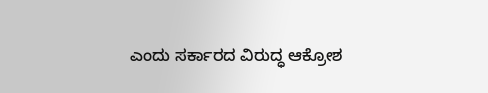ಎಂದು ಸರ್ಕಾರದ ವಿರುದ್ಧ ಆಕ್ರೋಶ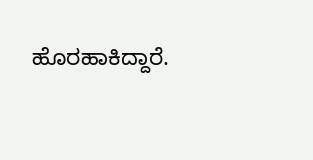ಹೊರಹಾಕಿದ್ದಾರೆ.